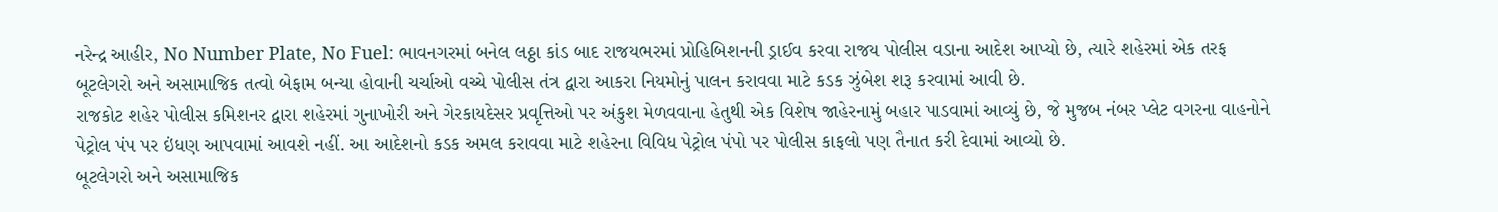નરેન્દ્ર આહીર, No Number Plate, No Fuel: ભાવનગરમાં બનેલ લઠ્ઠા કાંડ બાદ રાજયભરમાં પ્રોહિબિશનની ડ્રાઈવ કરવા રાજય પોલીસ વડાના આદેશ આપ્યો છે, ત્યારે શહેરમાં એક તરફ બૂટલેગરો અને અસામાજિક તત્વો બેફામ બન્યા હોવાની ચર્ચાઓ વચ્ચે પોલીસ તંત્ર દ્વારા આકરા નિયમોનું પાલન કરાવવા માટે કડક ઝુંબેશ શરૂ કરવામાં આવી છે.
રાજકોટ શહેર પોલીસ કમિશનર દ્વારા શહેરમાં ગુનાખોરી અને ગેરકાયદેસર પ્રવૃત્તિઓ પર અંકુશ મેળવવાના હેતુથી એક વિશેષ જાહેરનામું બહાર પાડવામાં આવ્યું છે, જે મુજબ નંબર પ્લેટ વગરના વાહનોને પેટ્રોલ પંપ પર ઇંધણ આપવામાં આવશે નહીં. આ આદેશનો કડક અમલ કરાવવા માટે શહેરના વિવિધ પેટ્રોલ પંપો પર પોલીસ કાફલો પણ તૈનાત કરી દેવામાં આવ્યો છે.
બૂટલેગરો અને અસામાજિક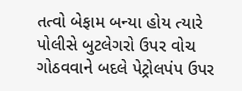તત્વો બેફામ બન્યા હોય ત્યારે પોલીસે બુટલેગરો ઉપર વોચ ગોઠવવાને બદલે પેટ્રોલપંપ ઉપર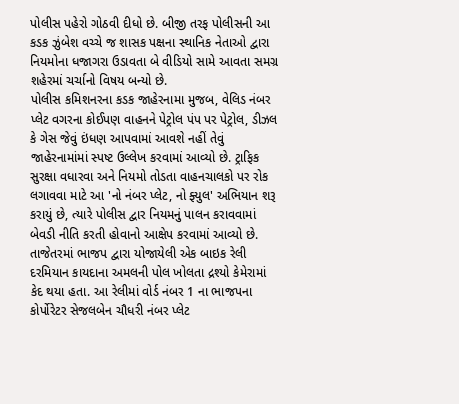પોલીસ પહેરો ગોઠવી દીધો છે. બીજી તરફ પોલીસની આ કડક ઝુંબેશ વચ્ચે જ શાસક પક્ષના સ્થાનિક નેતાઓ દ્વારા નિયમોના ધજાગરા ઉડાવતા બે વીડિયો સામે આવતા સમગ્ર શહેરમાં ચર્ચાનો વિષય બન્યો છે.
પોલીસ કમિશનરના કડક જાહેરનામા મુજબ, વેલિડ નંબર પ્લેટ વગરના કોઈપણ વાહનને પેટ્રોલ પંપ પર પેટ્રોલ, ડીઝલ કે ગેસ જેવું ઇંધણ આપવામાં આવશે નહીં તેવું જાહેરનામાંમાં સ્પષ્ટ ઉલ્લેખ કરવામાં આવ્યો છે. ટ્રાફિક સુરક્ષા વધારવા અને નિયમો તોડતા વાહનચાલકો પર રોક લગાવવા માટે આ 'નો નંબર પ્લેટ, નો ફ્યુલ' અભિયાન શરૂ કરાયું છે, ત્યારે પોલીસ દ્વાર નિયમનું પાલન કરાવવામાં બેવડી નીતિ કરતી હોવાનો આક્ષેપ કરવામાં આવ્યો છે.
તાજેતરમાં ભાજપ દ્વારા યોજાયેલી એક બાઇક રેલી દરમિયાન કાયદાના અમલની પોલ ખોલતા દ્રશ્યો કેમેરામાં કેદ થયા હતા. આ રેલીમાં વોર્ડ નંબર 1 ના ભાજપના કોર્પોરેટર સેજલબેન ચૌધરી નંબર પ્લેટ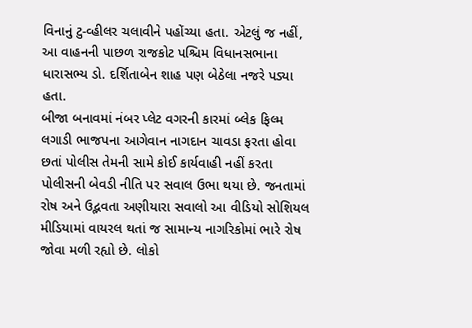વિનાનું ટુ-વ્હીલર ચલાવીને પહોંચ્યા હતા. એટલું જ નહીં, આ વાહનની પાછળ રાજકોટ પશ્ચિમ વિધાનસભાના ધારાસભ્ય ડો. દર્શિતાબેન શાહ પણ બેઠેલા નજરે પડ્યા હતા.
બીજા બનાવમાં નંબર પ્લેટ વગરની કારમાં બ્લેક ફિલ્મ લગાડી ભાજપના આગેવાન નાગદાન ચાવડા ફરતા હોવા છતાં પોલીસ તેમની સામે કોઈ કાર્યવાહી નહીં કરતા પોલીસની બેવડી નીતિ પર સવાલ ઉભા થયા છે. જનતામાં રોષ અને ઉદ્ભવતા અણીયારા સવાલો આ વીડિયો સોશિયલ મીડિયામાં વાયરલ થતાં જ સામાન્ય નાગરિકોમાં ભારે રોષ જોવા મળી રહ્યો છે. લોકો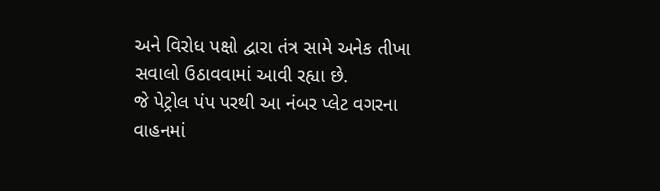અને વિરોધ પક્ષો દ્વારા તંત્ર સામે અનેક તીખા સવાલો ઉઠાવવામાં આવી રહ્યા છે.
જે પેટ્રોલ પંપ પરથી આ નંબર પ્લેટ વગરના વાહનમાં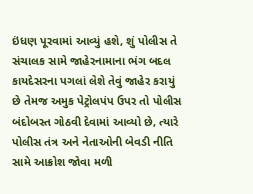ઇંધણ પૂરવામાં આવ્યું હશે, શું પોલીસ તે સંચાલક સામે જાહેરનામાના ભંગ બદલ કાયદેસરના પગલાં લેશે તેવું જાહેર કરાયું છે તેમજ અમુક પેટ્રોલપંપ ઉપર તો પોલીસ બંદોબસ્ત ગોઠવી દેવામાં આવ્યો છે, ત્યારે પોલીસ તંત્ર અને નેતાઓની બેવડી નીતિ સામે આક્રોશ જોવા મળી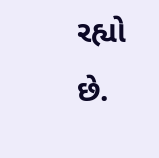રહ્યો છે.